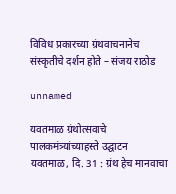विविध प्रकारच्या ग्रंथवाचनानेच संस्कृतीचे दर्शन होते – संजय राठोड

unnamed

यवतमाळ ग्रंथोत्सवाचे पालकमंत्र्यांच्याहस्ते उद्घाटन
यवतमाळ, दि. 31 : ग्रंथ हेच मानवाचा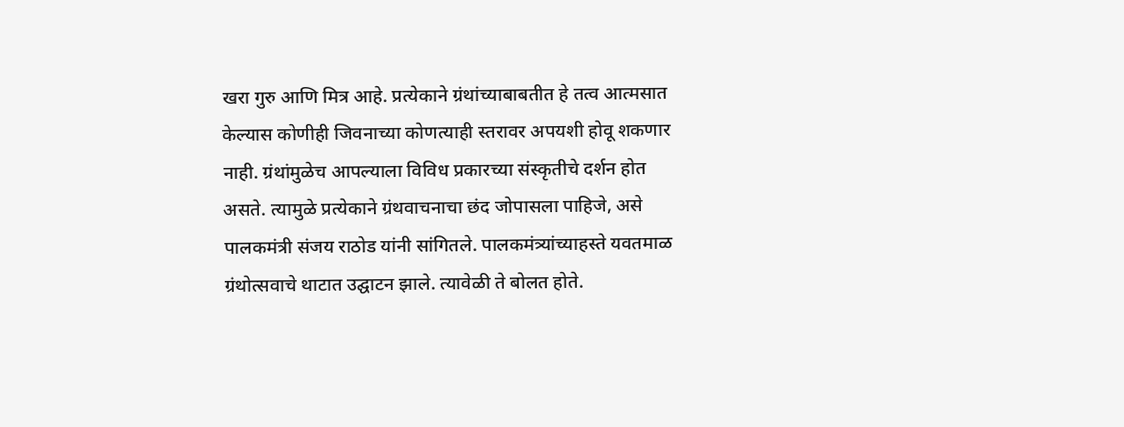खरा गुरु आणि मित्र आहे. प्रत्येकाने ग्रंथांच्याबाबतीत हे तत्व आत्मसात केल्यास कोणीही जिवनाच्या कोणत्याही स्तरावर अपयशी होवू शकणार नाही. ग्रंथांमुळेच आपल्याला विविध प्रकारच्या संस्कृतीचे दर्शन होत असते. त्यामुळे प्रत्येकाने ग्रंथवाचनाचा छंद जोपासला पाहिजे, असे पालकमंत्री संजय राठोड यांनी सांगितले. पालकमंत्र्यांच्याहस्ते यवतमाळ ग्रंथोत्सवाचे थाटात उद्घाटन झाले. त्यावेळी ते बोलत होते.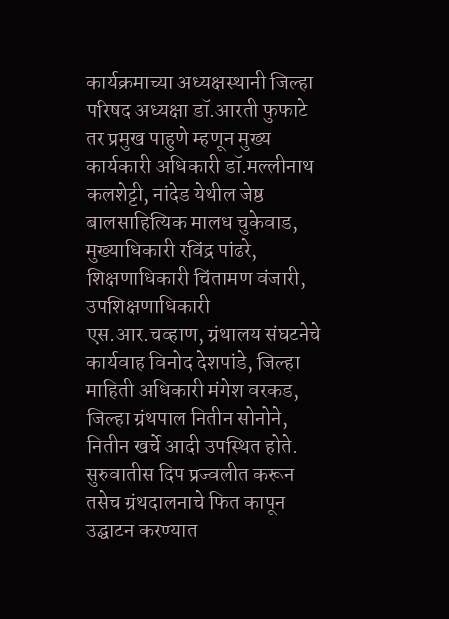कार्यक्रमाच्या अध्यक्षस्थानी जिल्हा परिषद अध्यक्षा डॉ.आरती फुफाटे तर प्रमुख पाहुणे म्हणून मुख्य कार्यकारी अधिकारी डॉ.मल्लीनाथ कलशेट्टी, नांदेड येथील जेष्ठ बालसाहित्यिक मालध चुकेवाड, मुख्याधिकारी रविंद्र पांढरे, शिक्षणाधिकारी चिंतामण वंजारी, उपशिक्षणाधिकारी एस.आर.चव्हाण, ग्रंथालय संघटनेचे कार्यवाह विनोद देशपांडे, जिल्हा माहिती अधिकारी मंगेश वरकड, जिल्हा ग्रंथपाल नितीन सोनोने, नितीन खर्चे आदी उपस्थित होते. सुरुवातीस दिप प्रज्वलीत करून तसेच ग्रंथदालनाचे फित कापून उद्घाटन करण्यात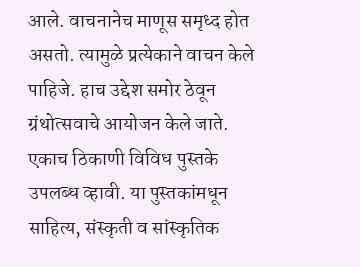आले. वाचनानेच माणूस समृध्द होत असतो. त्यामुळे प्रत्येकाने वाचन केले पाहिजे. हाच उद्देश समोर ठेवून ग्रंथोत्सवाचे आयोजन केले जाते. एकाच ठिकाणी विविध पुस्तके उपलब्ध व्हावी. या पुस्तकांमधून साहित्य, संस्कृती व सांस्कृतिक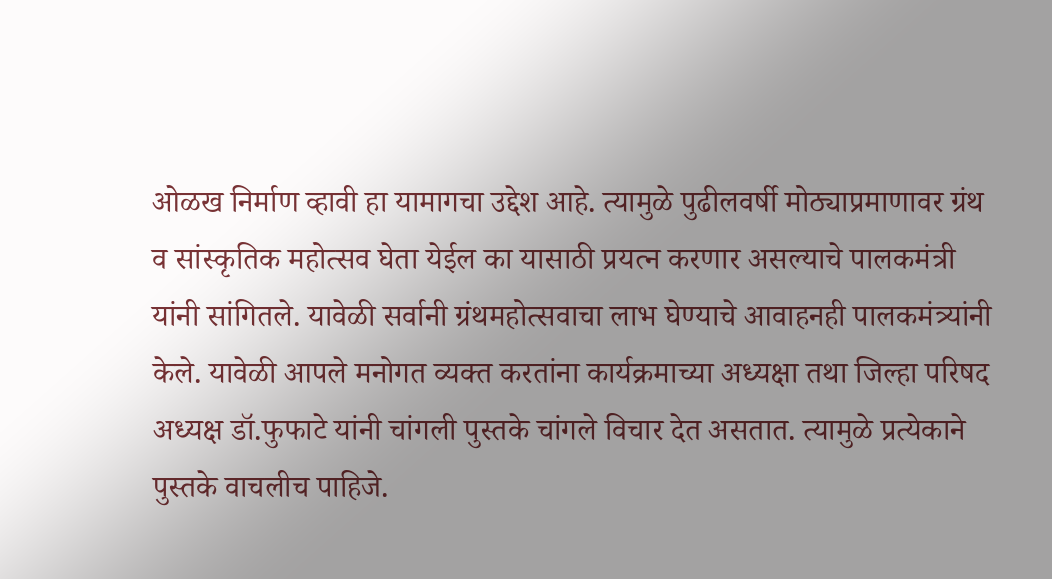ओळख निर्माण व्हावी हा यामागचा उद्देश आहे. त्यामुळे पुढीलवर्षी मोठ्याप्रमाणावर ग्रंथ व सांस्कृतिक महोत्सव घेता येईल का यासाठी प्रयत्न करणार असल्याचे पालकमंत्री यांनी सांगितले. यावेळी सर्वानी ग्रंथमहोत्सवाचा लाभ घेण्याचे आवाहनही पालकमंत्र्यांनी केले. यावेळी आपले मनोगत व्यक्त करतांना कार्यक्रमाच्या अध्यक्षा तथा जिल्हा परिषद अध्यक्ष डॉ.फुफाटे यांनी चांगली पुस्तके चांगले विचार देत असतात. त्यामुळे प्रत्येकाने पुस्तके वाचलीच पाहिजे.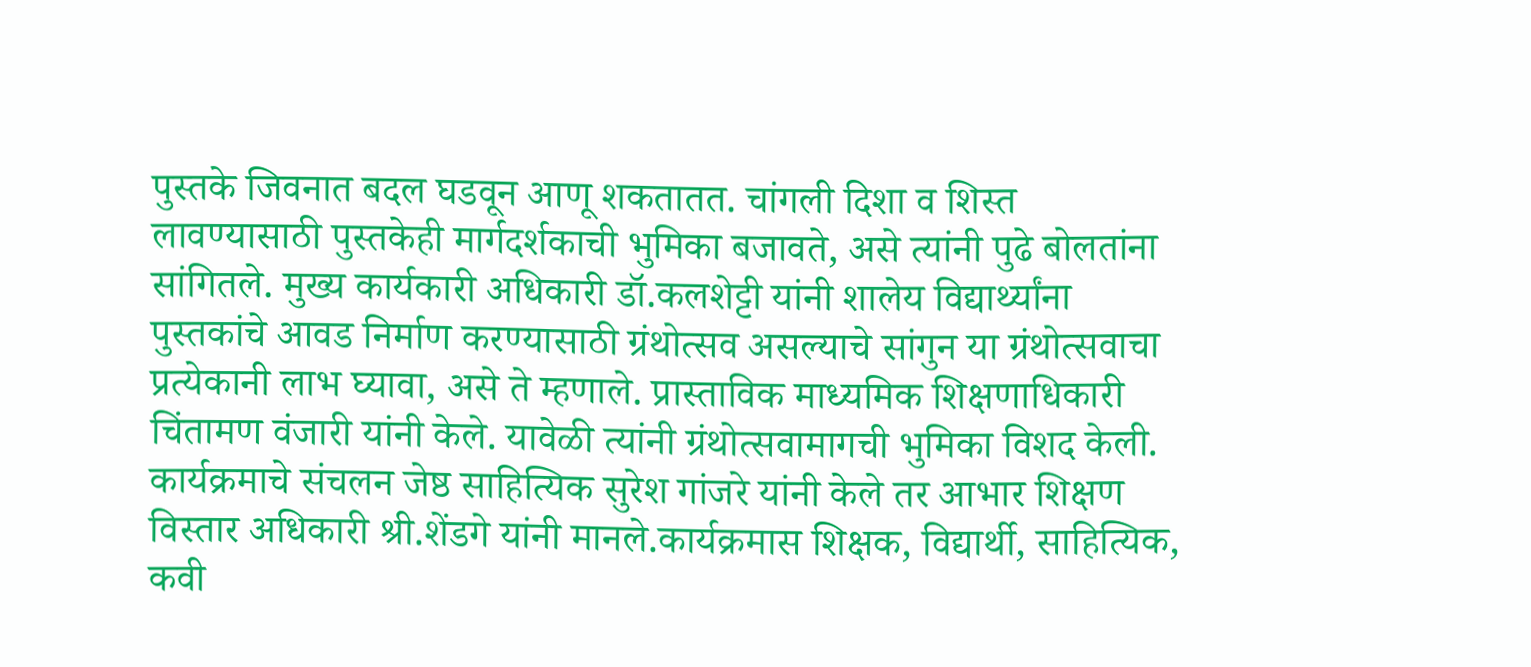पुस्तके जिवनात बदल घडवून आणू शकतातत. चांगली दिशा व शिस्त लावण्यासाठी पुस्तकेही मार्गदर्शकाची भुमिका बजावते, असे त्यांनी पुढे बोलतांना सांगितले. मुख्य कार्यकारी अधिकारी डॉ.कलशेट्टी यांनी शालेय विद्यार्थ्यांना पुस्तकांचे आवड निर्माण करण्यासाठी ग्रंथोत्सव असल्याचे सांगुन या ग्रंथोत्सवाचा प्रत्येकानी लाभ घ्यावा, असे ते म्हणाले. प्रास्ताविक माध्यमिक शिक्षणाधिकारी चिंतामण वंजारी यांनी केले. यावेळी त्यांनी ग्रंथोत्सवामागची भुमिका विशद केली. कार्यक्रमाचे संचलन जेष्ठ साहित्यिक सुरेश गांजरे यांनी केले तर आभार शिक्षण विस्तार अधिकारी श्री.शेंडगे यांनी मानले.कार्यक्रमास शिक्षक, विद्यार्थी, साहित्यिक, कवी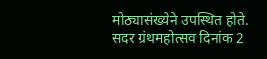मोठ्यासंख्येने उपस्थित होते. सदर ग्रंथमहोत्सव दिनांक 2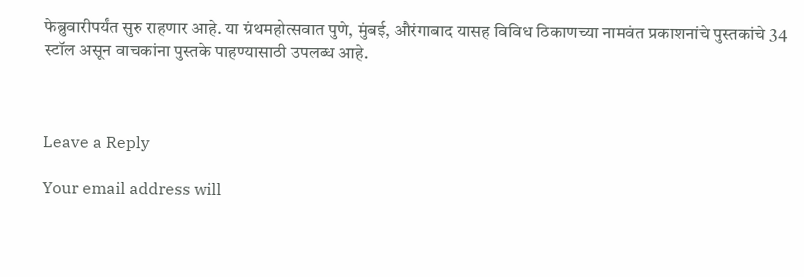फेब्रुवारीपर्यंत सुरु राहणार आहे. या ग्रंथमहोत्सवात पुणे, मुंबई, औरंगाबाद यासह विविध ठिकाणच्या नामवंत प्रकाशनांचे पुस्तकांचे 34 स्टॉल असून वाचकांना पुस्तके पाहण्यासाठी उपलब्ध आहे.



Leave a Reply

Your email address will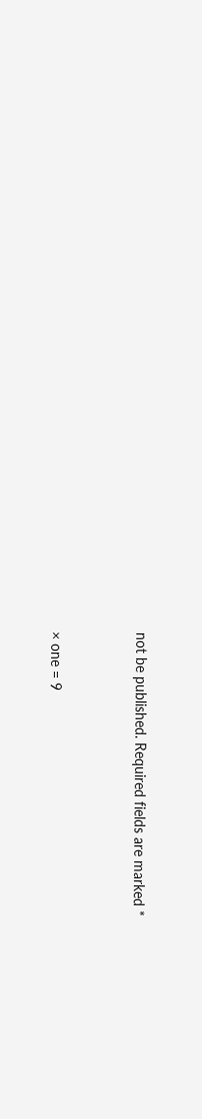not be published. Required fields are marked *


× one = 9